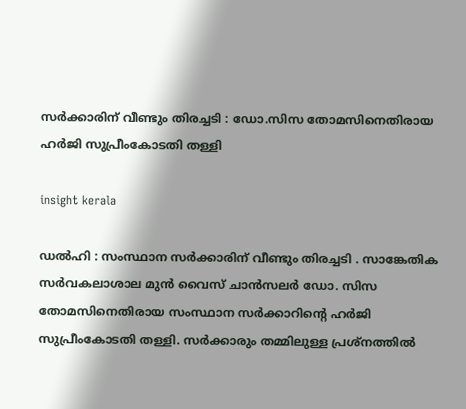സർക്കാരിന് വീണ്ടും തിരച്ചടി : ഡോ.സിസ തോമസിനെതിരായ ഹർജി സുപ്രീംകോടതി തള്ളി

insight kerala

ഡൽഹി : സംസ്ഥാന സർക്കാരിന് വീണ്ടും തിരച്ചടി . സാങ്കേതിക സര്‍വകലാശാല മുൻ വൈസ് ചാന്‍സലര്‍ ഡോ. സിസ തോമസിനെതിരായ സംസ്ഥാന സർക്കാറിന്‍റെ ഹർജി സുപ്രീംകോടതി തള്ളി. സർക്കാരും തമ്മിലുള്ള പ്രശ്നത്തിൽ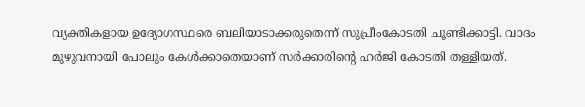വ്യക്തികളായ ഉദ്യോഗസ്ഥരെ ബലിയാടാക്കരുതെന്ന് സുപ്രീംകോടതി ചൂണ്ടിക്കാട്ടി. വാദം മുഴുവനായി പോലും കേൾക്കാതെയാണ് സർക്കാരിന്റെ ഹർജി കോടതി തള്ളിയത്.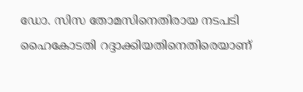ഡോ. സിസ തോമസിനെതിരായ നടപടി ഹൈകോടതി റദ്ദാക്കിയതിനെതിരെയാണ്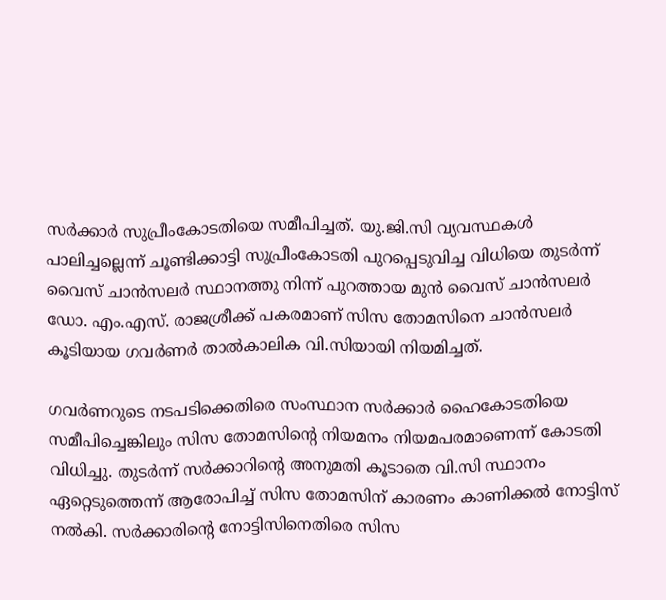സര്‍ക്കാര്‍ സുപ്രീംകോടതിയെ സമീപിച്ചത്. യു.ജി.സി വ്യവസ്ഥകൾ പാലിച്ചല്ലെന്ന് ചൂണ്ടിക്കാട്ടി സുപ്രീംകോടതി പുറപ്പെടുവിച്ച വിധിയെ തുടർന്ന് വൈസ് ചാൻസലർ സ്ഥാനത്തു നിന്ന് പുറത്തായ മുൻ വൈസ് ചാൻസലർ ഡോ. എം.എസ്. രാജശ്രീക്ക് പകരമാണ് സിസ തോമസിനെ ചാൻസലർ കൂടിയായ ഗവർണർ താൽകാലിക വി.സിയായി നിയമിച്ചത്.

ഗവർണറുടെ നടപടിക്കെതിരെ സംസ്ഥാന സർക്കാർ ഹൈകോടതിയെ സമീപിച്ചെങ്കിലും സിസ തോമസിന്‍റെ നിയമനം നിയമപരമാണെന്ന് കോടതി വിധിച്ചു. തുടർന്ന് സർക്കാറിന്‍റെ അനുമതി കൂടാതെ വി.സി സ്ഥാനം ഏറ്റെടുത്തെന്ന് ആരോപിച്ച് സിസ തോമസിന് കാരണം കാണിക്കൽ നോട്ടിസ് നൽകി. സർക്കാരിന്റെ നോട്ടിസിനെതിരെ സിസ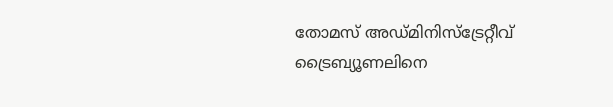തോമസ് അഡ്മിനിസ്ട്രേറ്റീവ് ട്രൈബ്യൂണലിനെ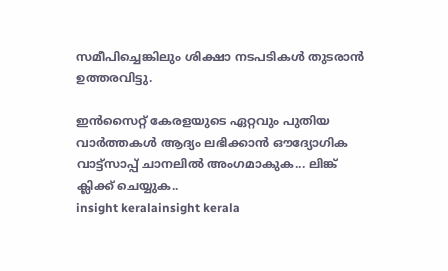സമീപിച്ചെങ്കിലും ശിക്ഷാ നടപടികൾ തുടരാൻ ഉത്തരവിട്ടു.

ഇൻസൈറ്റ് കേരളയുടെ ഏറ്റവും പുതിയ വാർത്തകൾ ആദ്യം ലഭിക്കാൻ ഔദ്യോഗിക വാട്ട്‌സാപ്പ് ചാനലിൽ അംഗമാകുക... ലിങ്ക് ക്ലിക്ക് ചെയ്യുക..
insight keralainsight kerala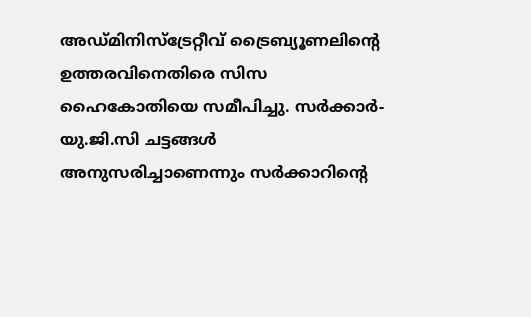അഡ്മിനിസ്ട്രേറ്റീവ് ട്രൈബ്യൂണലിന്‍റെ ഉത്തരവിനെതിരെ സിസ ഹൈകോതിയെ സമീപിച്ചു. സർക്കാർ-യു.ജി.സി ചട്ടങ്ങൾ അനുസരിച്ചാണെന്നും സർക്കാറിന്‍റെ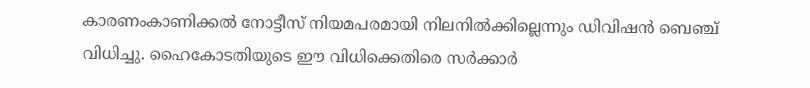കാരണംകാണിക്കൽ നോട്ടീസ് നിയമപരമായി നിലനിൽക്കില്ലെന്നും ഡിവിഷൻ ബെഞ്ച് വിധിച്ചു. ഹൈകോടതിയുടെ ഈ വിധിക്കെതിരെ സർക്കാർ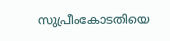സുപ്രീംകോടതിയെ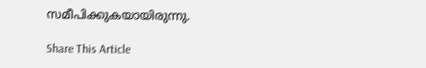സമീപിക്കുകയായിരുന്നു.

Share This Article